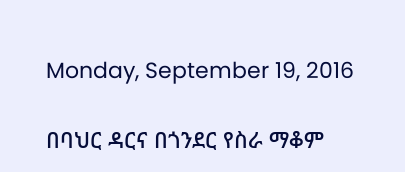Monday, September 19, 2016

በባህር ዳርና በጎንደር የስራ ማቆም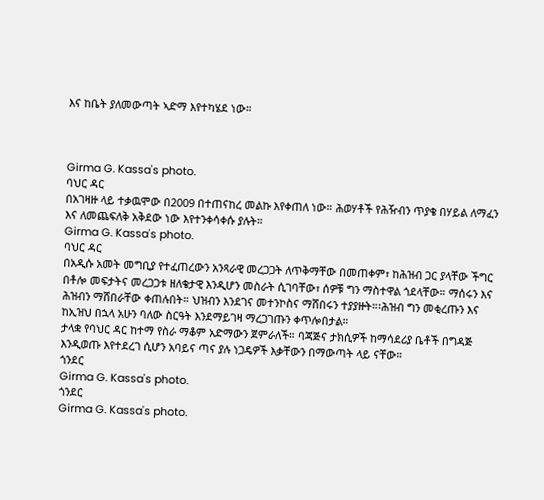እና ከቤት ያለመውጣት ኣድማ እየተካሄደ ነው።



Girma G. Kassa's photo.
ባህር ዳር
በአገዛዙ ላይ ተቃዉሞው በ2009 በተጠናከረ መልኩ እየቀጠለ ነው። ሕወሃቶች የሕዥብን ጥያቄ በሃይል ለማፈን እና ለመጨፍለቅ አቅደው ነው እየተንቀሳቀሱ ያሉት።
Girma G. Kassa's photo.
ባህር ዳር
በአዲሱ አመት መግቢያ የተፈጠረውን አንጻራዊ መረጋጋት ለጥቅማቸው በመጠቀም፣ ከሕዝብ ጋር ያላቸው ችግር በቶሎ መፍታትና መረጋጋቱ ዘለቄታዊ እንዲሆን መስራት ሲገባቸው፣ ሰዎቹ ግን ማስተዋል ጎደላቸው። ማሰሩን እና ሕዝብን ማሸበራቸው ቀጠሉበት። ህዝብን እንደገና መተንኮስና ማሸበሩን ተያያዙት።፡ሕዝብ ግን መቂረጡን እና ከኢዝህ በኋላ አሁን ባለው ስርዓት እንደማይገዛ ማረጋገጡን ቀጥሎበታል።
ታላቋ የባህር ዳር ከተማ የስራ ማቆም አድማውን ጀምራለች። ባጃጅና ታክሲዎች ከማሳደሪያ ቤቶች በግዳጅ እንዲወጡ እየተደረገ ሲሆን አባይና ጣና ያሉ ነጋዴዎች እቃቸውን በማውጣት ላይ ናቸው።
ጎንደር
Girma G. Kassa's photo.
ጎንደር
Girma G. Kassa's photo.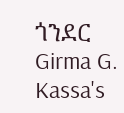ጎንደር
Girma G. Kassa's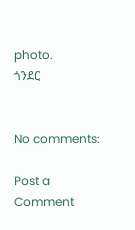photo.
ጎንደር


No comments:

Post a Comment